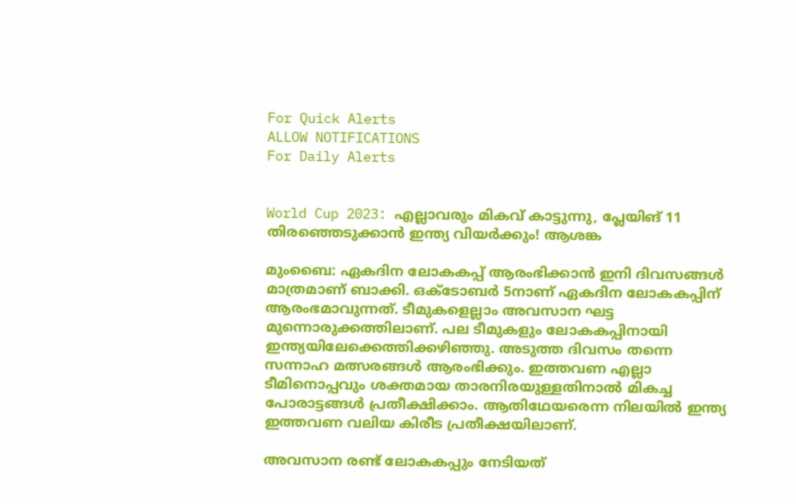For Quick Alerts
ALLOW NOTIFICATIONS
For Daily Alerts


World Cup 2023: എല്ലാവരും മികവ് കാട്ടുന്നു, പ്ലേയിങ് 11 തിരഞ്ഞെടുക്കാന്‍ ഇന്ത്യ വിയര്‍ക്കും! ആശങ്ക

മുംബൈ: ഏകദിന ലോകകപ്പ് ആരംഭിക്കാന്‍ ഇനി ദിവസങ്ങള്‍ മാത്രമാണ് ബാക്കി. ഒക്ടോബര്‍ 5നാണ് ഏകദിന ലോകകപ്പിന് ആരംഭമാവുന്നത്. ടീമുകളെല്ലാം അവസാന ഘട്ട മുന്നൊരുക്കത്തിലാണ്. പല ടീമുകളും ലോകകപ്പിനായി ഇന്ത്യയിലേക്കെത്തിക്കഴിഞ്ഞു. അടുത്ത ദിവസം തന്നെ സന്നാഹ മത്സരങ്ങള്‍ ആരംഭിക്കും. ഇത്തവണ എല്ലാ ടീമിനൊപ്പവും ശക്തമായ താരനിരയുള്ളതിനാല്‍ മികച്ച പോരാട്ടങ്ങള്‍ പ്രതീക്ഷിക്കാം. ആതിഥേയരെന്ന നിലയില്‍ ഇന്ത്യ ഇത്തവണ വലിയ കിരീട പ്രതീക്ഷയിലാണ്.

അവസാന രണ്ട് ലോകകപ്പും നേടിയത്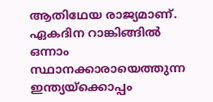ആതിഥേയ രാജ്യമാണ്. ഏകദിന റാങ്കിങ്ങില്‍ ഒന്നാം സ്ഥാനക്കാരായെത്തുന്ന ഇന്ത്യയ്‌ക്കൊപ്പം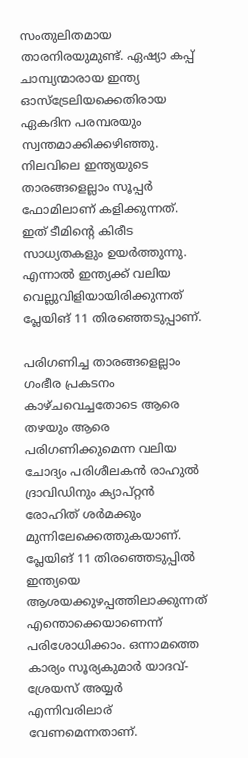സംതുലിതമായ താരനിരയുമുണ്ട്. ഏഷ്യാ കപ്പ് ചാമ്പ്യന്മാരായ ഇന്ത്യ ഓസ്‌ട്രേലിയക്കെതിരായ ഏകദിന പരമ്പരയും സ്വന്തമാക്കിക്കഴിഞ്ഞു. നിലവിലെ ഇന്ത്യയുടെ താരങ്ങളെല്ലാം സൂപ്പര്‍ ഫോമിലാണ് കളിക്കുന്നത്. ഇത് ടീമിന്റെ കിരീട സാധ്യതകളും ഉയര്‍ത്തുന്നു. എന്നാല്‍ ഇന്ത്യക്ക് വലിയ വെല്ലുവിളിയായിരിക്കുന്നത് പ്ലേയിങ് 11 തിരഞ്ഞെടുപ്പാണ്.

പരിഗണിച്ച താരങ്ങളെല്ലാം ഗംഭീര പ്രകടനം കാഴ്ചവെച്ചതോടെ ആരെ തഴയും ആരെ പരിഗണിക്കുമെന്ന വലിയ ചോദ്യം പരിശീലകന്‍ രാഹുല്‍ ദ്രാവിഡിനും ക്യാപ്റ്റന്‍ രോഹിത് ശര്‍മക്കും മുന്നിലേക്കെത്തുകയാണ്. പ്ലേയിങ് 11 തിരഞ്ഞെടുപ്പില്‍ ഇന്ത്യയെ ആശയക്കുഴപ്പത്തിലാക്കുന്നത് എന്തൊക്കെയാണെന്ന് പരിശോധിക്കാം. ഒന്നാമത്തെ കാര്യം സൂര്യകുമാര്‍ യാദവ്-ശ്രേയസ് അയ്യര്‍ എന്നിവരിലാര് വേണമെന്നതാണ്.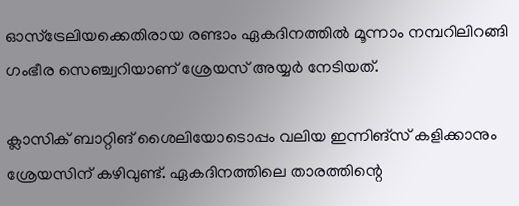ഓസ്‌ട്രേലിയക്കെതിരായ രണ്ടാം ഏകദിനത്തില്‍ മൂന്നാം നമ്പറിലിറങ്ങി ഗംഭീര സെഞ്ച്വറിയാണ് ശ്രേയസ് അയ്യര്‍ നേടിയത്.

ക്ലാസിക് ബാറ്റിങ് ശൈലിയോടൊപ്പം വലിയ ഇന്നിങ്‌സ് കളിക്കാനും ശ്രേയസിന് കഴിവുണ്ട്. ഏകദിനത്തിലെ താരത്തിന്റെ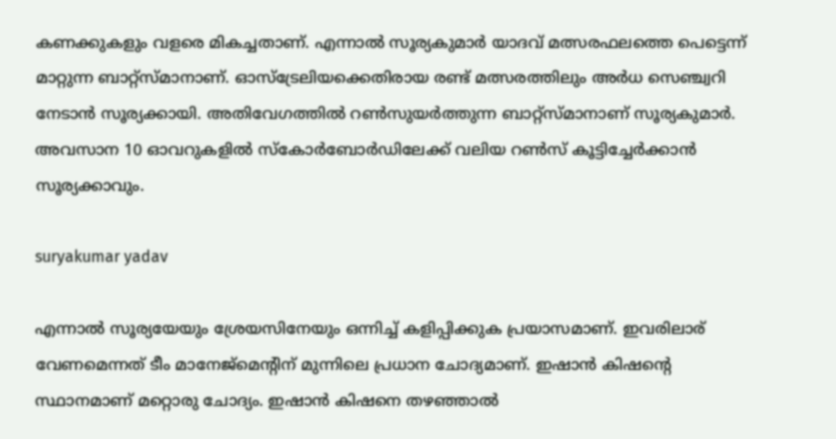കണക്കുകളും വളരെ മികച്ചതാണ്. എന്നാല്‍ സൂര്യകുമാര്‍ യാദവ് മത്സരഫലത്തെ പെട്ടെന്ന് മാറ്റുന്ന ബാറ്റ്‌സ്മാനാണ്. ഓസ്‌ട്രേലിയക്കെതിരായ രണ്ട് മത്സരത്തിലും അര്‍ധ സെഞ്ച്വറി നേടാന്‍ സൂര്യക്കായി. അതിവേഗത്തില്‍ റണ്‍സുയര്‍ത്തുന്ന ബാറ്റ്‌സ്മാനാണ് സൂര്യകുമാര്‍. അവസാന 10 ഓവറുകളില്‍ സ്‌കോര്‍ബോര്‍ഡിലേക്ക് വലിയ റണ്‍സ് കൂട്ടിച്ചേര്‍ക്കാന്‍ സൂര്യക്കാവും.

suryakumar yadav

എന്നാല്‍ സൂര്യയേയും ശ്രേയസിനേയും ഒന്നിച്ച് കളിപ്പിക്കുക പ്രയാസമാണ്. ഇവരിലാര് വേണമെന്നത് ടീം മാനേജ്‌മെന്റിന് മുന്നിലെ പ്രധാന ചോദ്യമാണ്. ഇഷാന്‍ കിഷന്റെ സ്ഥാനമാണ് മറ്റൊരു ചോദ്യം. ഇഷാന്‍ കിഷനെ തഴഞ്ഞാല്‍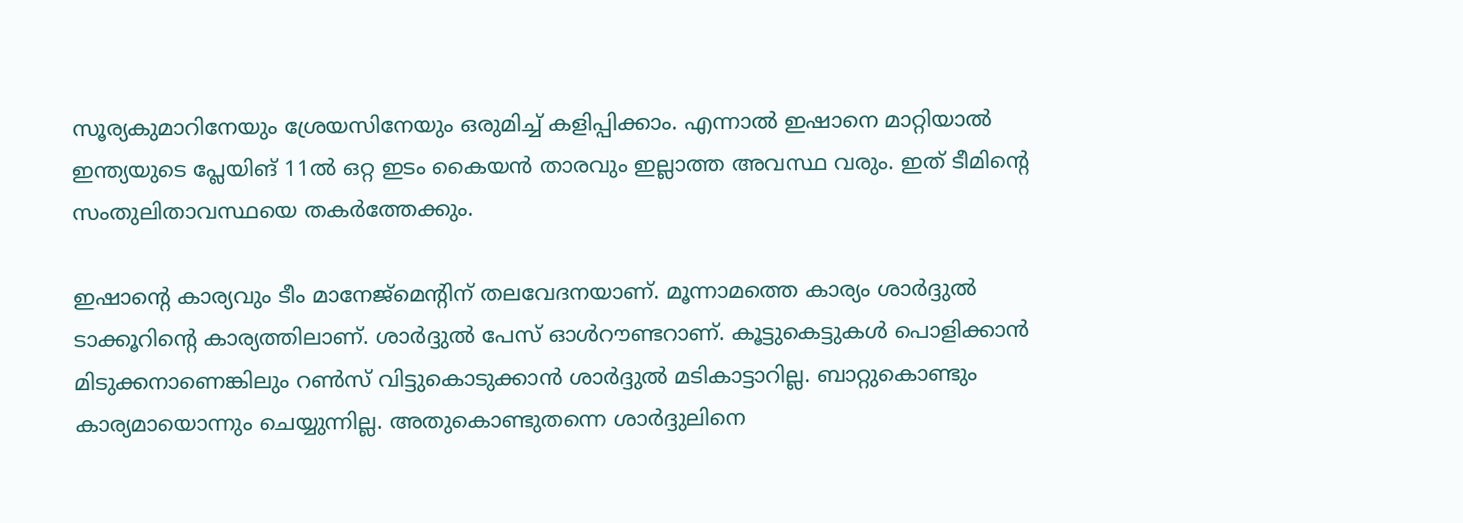സൂര്യകുമാറിനേയും ശ്രേയസിനേയും ഒരുമിച്ച് കളിപ്പിക്കാം. എന്നാല്‍ ഇഷാനെ മാറ്റിയാല്‍ ഇന്ത്യയുടെ പ്ലേയിങ് 11ല്‍ ഒറ്റ ഇടം കൈയന്‍ താരവും ഇല്ലാത്ത അവസ്ഥ വരും. ഇത് ടീമിന്റെ സംതുലിതാവസ്ഥയെ തകര്‍ത്തേക്കും.

ഇഷാന്റെ കാര്യവും ടീം മാനേജ്‌മെന്റിന് തലവേദനയാണ്. മൂന്നാമത്തെ കാര്യം ശാര്‍ദ്ദുല്‍ ടാക്കൂറിന്റെ കാര്യത്തിലാണ്. ശാര്‍ദ്ദുല്‍ പേസ് ഓള്‍റൗണ്ടറാണ്. കൂട്ടുകെട്ടുകള്‍ പൊളിക്കാന്‍ മിടുക്കനാണെങ്കിലും റണ്‍സ് വിട്ടുകൊടുക്കാന്‍ ശാര്‍ദ്ദുല്‍ മടികാട്ടാറില്ല. ബാറ്റുകൊണ്ടും കാര്യമായൊന്നും ചെയ്യുന്നില്ല. അതുകൊണ്ടുതന്നെ ശാര്‍ദ്ദുലിനെ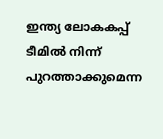ഇന്ത്യ ലോകകപ്പ് ടീമില്‍ നിന്ന് പുറത്താക്കുമെന്ന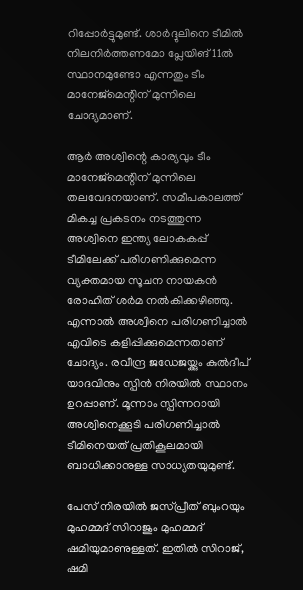റിപ്പോര്‍ട്ടുമുണ്ട്. ശാര്‍ദ്ദുലിനെ ടീമില്‍ നിലനിര്‍ത്തണമോ പ്ലേയിങ് 11ല്‍ സ്ഥാനമുണ്ടോ എന്നതും ടീം മാനേജ്‌മെന്റിന് മുന്നിലെ ചോദ്യമാണ്.

ആര്‍ അശ്വിന്റെ കാര്യവും ടീം മാനേജ്‌മെന്റിന് മുന്നിലെ തലവേദനയാണ്. സമീപകാലത്ത് മികച്ച പ്രകടനം നടത്തുന്ന അശ്വിനെ ഇന്ത്യ ലോകകപ്പ് ടീമിലേക്ക് പരിഗണിക്കുമെന്ന വ്യക്തമായ സൂചന നായകന്‍ രോഹിത് ശര്‍മ നല്‍കിക്കഴിഞ്ഞു. എന്നാല്‍ അശ്വിനെ പരിഗണിച്ചാല്‍ എവിടെ കളിപ്പിക്കുമെന്നതാണ് ചോദ്യം. രവീന്ദ്ര ജഡേജയ്ക്കും കുല്‍ദീപ് യാദവിനും സ്പിന്‍ നിരയില്‍ സ്ഥാനം ഉറപ്പാണ്. മൂന്നാം സ്പിന്നറായി അശ്വിനെക്കൂടി പരിഗണിച്ചാല്‍ ടീമിനെയത് പ്രതികൂലമായി ബാധിക്കാനുള്ള സാധ്യതയുമുണ്ട്.

പേസ് നിരയില്‍ ജസ്പ്രീത് ബുംറയും മുഹമ്മദ് സിറാജും മുഹമ്മദ് ഷമിയുമാണുള്ളത്. ഇതില്‍ സിറാജ്, ഷമി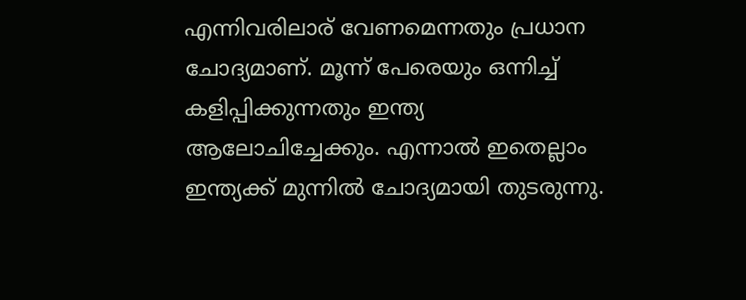എന്നിവരിലാര് വേണമെന്നതും പ്രധാന ചോദ്യമാണ്. മൂന്ന് പേരെയും ഒന്നിച്ച് കളിപ്പിക്കുന്നതും ഇന്ത്യ ആലോചിച്ചേക്കും. എന്നാല്‍ ഇതെല്ലാം ഇന്ത്യക്ക് മുന്നില്‍ ചോദ്യമായി തുടരുന്നു.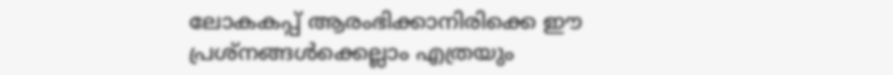ലോകകപ്പ് ആരംഭിക്കാനിരിക്കെ ഈ പ്രശ്‌നങ്ങള്‍ക്കെല്ലാം എത്രയും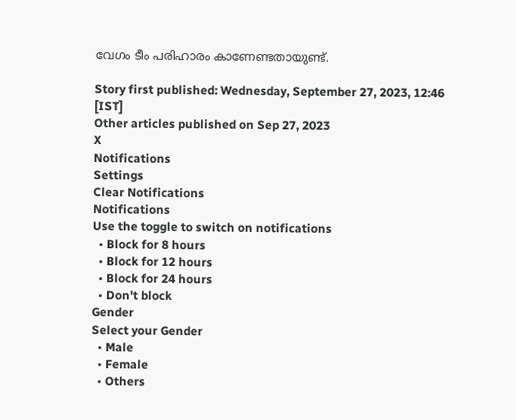വേഗം ടീം പരിഹാരം കാണേണ്ടതായുണ്ട്.

Story first published: Wednesday, September 27, 2023, 12:46 [IST]
Other articles published on Sep 27, 2023
X
Notifications
Settings
Clear Notifications
Notifications
Use the toggle to switch on notifications
  • Block for 8 hours
  • Block for 12 hours
  • Block for 24 hours
  • Don't block
Gender
Select your Gender
  • Male
  • Female
  • Others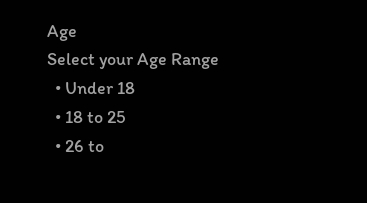Age
Select your Age Range
  • Under 18
  • 18 to 25
  • 26 to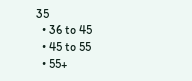35
  • 36 to 45
  • 45 to 55
  • 55+